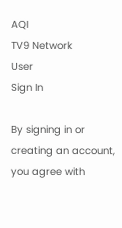AQI
TV9 Network
User
Sign In

By signing in or creating an account, you agree with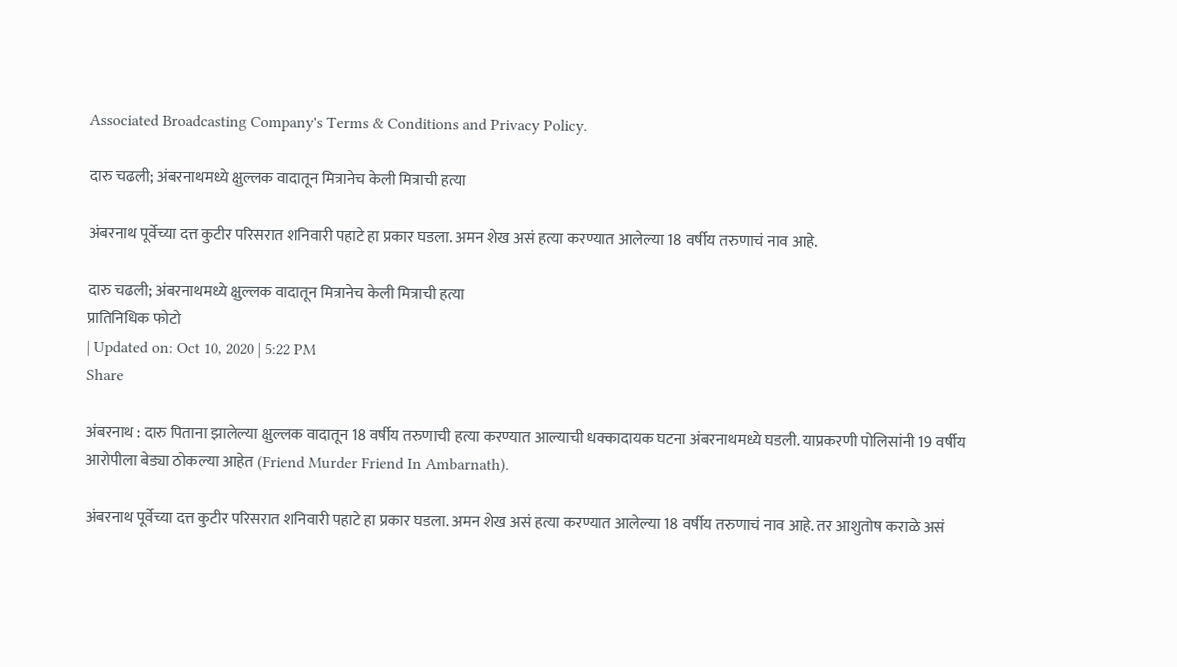Associated Broadcasting Company's Terms & Conditions and Privacy Policy.

दारु चढली; अंबरनाथमध्ये क्षुल्लक वादातून मित्रानेच केली मित्राची हत्या

अंबरनाथ पूर्वेच्या दत्त कुटीर परिसरात शनिवारी पहाटे हा प्रकार घडला. अमन शेख असं हत्या करण्यात आलेल्या 18 वर्षीय तरुणाचं नाव आहे.

दारु चढली; अंबरनाथमध्ये क्षुल्लक वादातून मित्रानेच केली मित्राची हत्या
प्रातिनिधिक फोटो
| Updated on: Oct 10, 2020 | 5:22 PM
Share

अंबरनाथ : दारु पिताना झालेल्या क्षुल्लक वादातून 18 वर्षीय तरुणाची हत्या करण्यात आल्याची धक्कादायक घटना अंबरनाथमध्ये घडली. याप्रकरणी पोलिसांनी 19 वर्षीय आरोपीला बेड्या ठोकल्या आहेत (Friend Murder Friend In Ambarnath).

अंबरनाथ पूर्वेच्या दत्त कुटीर परिसरात शनिवारी पहाटे हा प्रकार घडला. अमन शेख असं हत्या करण्यात आलेल्या 18 वर्षीय तरुणाचं नाव आहे. तर आशुतोष कराळे असं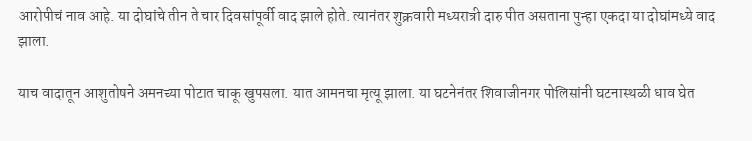आरोपीचं नाव आहे. या दोघांचे तीन ते चार दिवसांपूर्वी वाद झाले होते. त्यानंतर शुक्रवारी मध्यरात्री दारु पीत असताना पुन्हा एकदा या दोघांमध्ये वाद झाला.

याच वादातून आशुतोषने अमनच्या पोटात चाकू खुपसला. यात आमनचा मृत्यू झाला. या घटनेनंतर शिवाजीनगर पोलिसांनी घटनास्थळी धाव घेत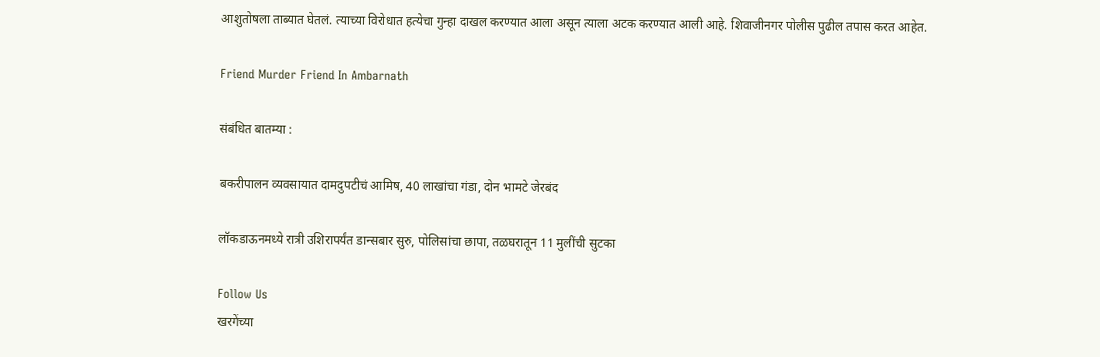आशुतोषला ताब्यात घेतलं. त्याच्या विरोधात हत्येचा गुन्हा दाखल करण्यात आला असून त्याला अटक करण्यात आली आहे. शिवाजीनगर पोलीस पुढील तपास करत आहेत.

Friend Murder Friend In Ambarnath

संबंधित बातम्या :

बकरीपालन व्यवसायात दामदुपटीचं आमिष, 40 लाखांचा गंडा, दोन भामटे जेरबंद

लॉकडाऊनमध्ये रात्री उशिरापर्यंत डान्सबार सुरु, पोलिसांचा छापा, तळघरातून 11 मुलींची सुटका

Follow Us
खरगेंच्या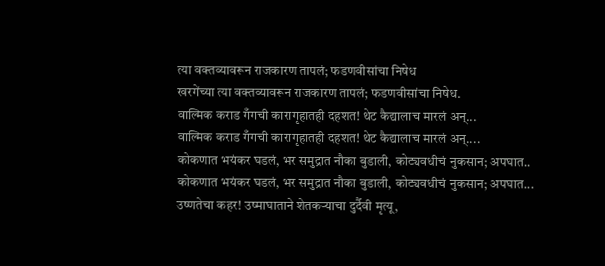त्या वक्तव्यावरून राजकारण तापलं; फडणवीसांचा निषेध
खरगेंच्या त्या वक्तव्यावरून राजकारण तापलं; फडणवीसांचा निषेध.
वाल्मिक कराड गँगची कारागृहातही दहशत! थेट कैद्यालाच मारलं अन्...
वाल्मिक कराड गँगची कारागृहातही दहशत! थेट कैद्यालाच मारलं अन्....
कोकणात भयंकर घडलं, भर समुद्रात नौका बुडाली, कोट्यवधीचं नुकसान; अपघात..
कोकणात भयंकर घडलं, भर समुद्रात नौका बुडाली, कोट्यवधीचं नुकसान; अपघात...
उष्णतेचा कहर! उष्माघाताने शेतकऱ्याचा दुर्दैवी मृत्यू,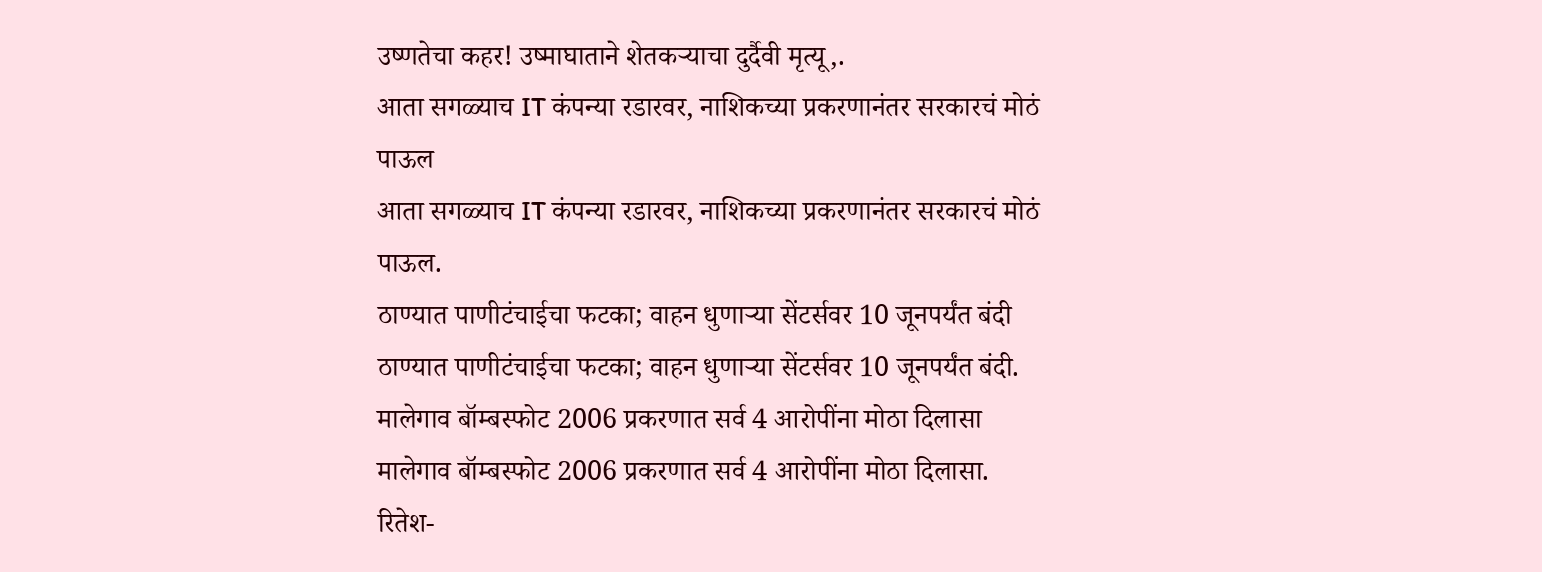उष्णतेचा कहर! उष्माघाताने शेतकऱ्याचा दुर्दैवी मृत्यू,.
आता सगळ्याच IT कंपन्या रडारवर, नाशिकच्या प्रकरणानंतर सरकारचं मोठं पाऊल
आता सगळ्याच IT कंपन्या रडारवर, नाशिकच्या प्रकरणानंतर सरकारचं मोठं पाऊल.
ठाण्यात पाणीटंचाईचा फटका; वाहन धुणाऱ्या सेंटर्सवर 10 जूनपर्यंत बंदी
ठाण्यात पाणीटंचाईचा फटका; वाहन धुणाऱ्या सेंटर्सवर 10 जूनपर्यंत बंदी.
मालेगाव बॉम्बस्फोट 2006 प्रकरणात सर्व 4 आरोपींना मोठा दिलासा
मालेगाव बॉम्बस्फोट 2006 प्रकरणात सर्व 4 आरोपींना मोठा दिलासा.
रितेश-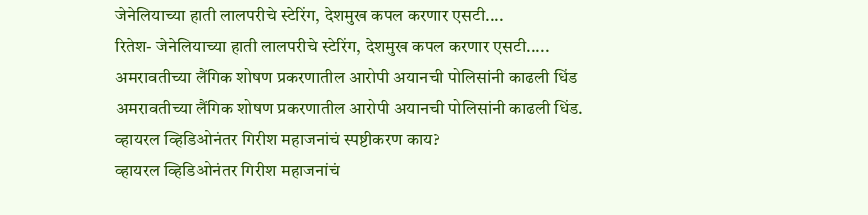जेनेलियाच्या हाती लालपरीचे स्टेरिंग, देशमुख कपल करणार एसटी....
रितेश- जेनेलियाच्या हाती लालपरीचे स्टेरिंग, देशमुख कपल करणार एसटी.....
अमरावतीच्या लैंगिक शोषण प्रकरणातील आरोपी अयानची पोलिसांनी काढली धिंड
अमरावतीच्या लैंगिक शोषण प्रकरणातील आरोपी अयानची पोलिसांनी काढली धिंड.
व्हायरल व्हिडिओनंतर गिरीश महाजनांचं स्पष्टीकरण काय?
व्हायरल व्हिडिओनंतर गिरीश महाजनांचं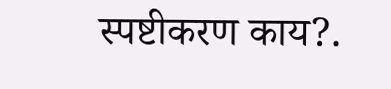स्पष्टीकरण काय?.